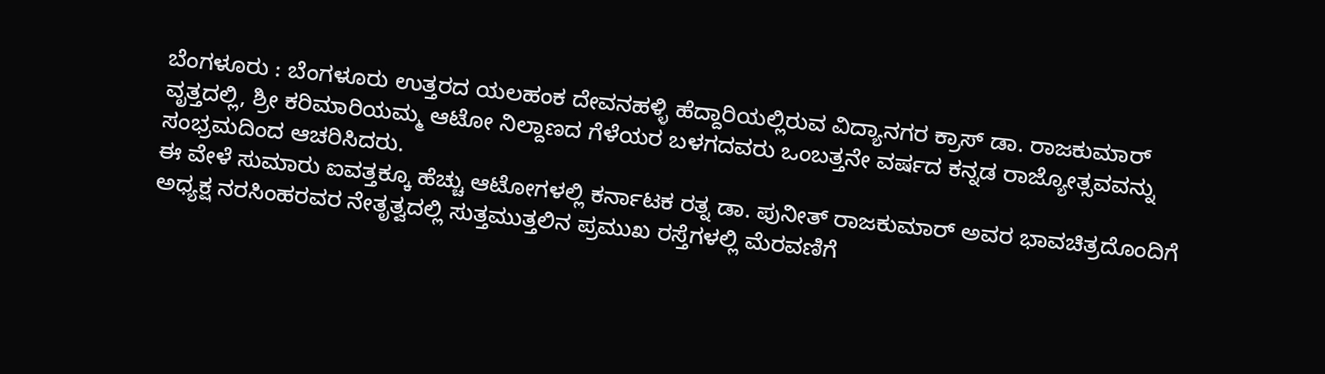ಬೆಂಗಳೂರು : ಬೆಂಗಳೂರು ಉತ್ತರದ ಯಲಹಂಕ ದೇವನಹಳ್ಳಿ ಹೆದ್ದಾರಿಯಲ್ಲಿರುವ ವಿದ್ಯಾನಗರ ಕ್ರಾಸ್ ಡಾ. ರಾಜಕುಮಾರ್ ವೃತ್ತದಲ್ಲಿ, ಶ್ರೀ ಕರಿಮಾರಿಯಮ್ಮ ಆಟೋ ನಿಲ್ದಾಣದ ಗೆಳೆಯರ ಬಳಗದವರು ಒಂಬತ್ತನೇ ವರ್ಷದ ಕನ್ನಡ ರಾಜ್ಯೋತ್ಸವವನ್ನು ಸಂಭ್ರಮದಿಂದ ಆಚರಿಸಿದರು.
ಈ ವೇಳೆ ಸುಮಾರು ಐವತ್ತಕ್ಕೂ ಹೆಚ್ಚು ಆಟೋಗಳಲ್ಲಿ ಕರ್ನಾಟಕ ರತ್ನ ಡಾ. ಪುನೀತ್ ರಾಜಕುಮಾರ್ ಅವರ ಭಾವಚಿತ್ರದೊಂದಿಗೆ ಅಧ್ಯಕ್ಷ ನರಸಿಂಹರವರ ನೇತೃತ್ವದಲ್ಲಿ ಸುತ್ತಮುತ್ತಲಿನ ಪ್ರಮುಖ ರಸ್ತೆಗಳಲ್ಲಿ ಮೆರವಣಿಗೆ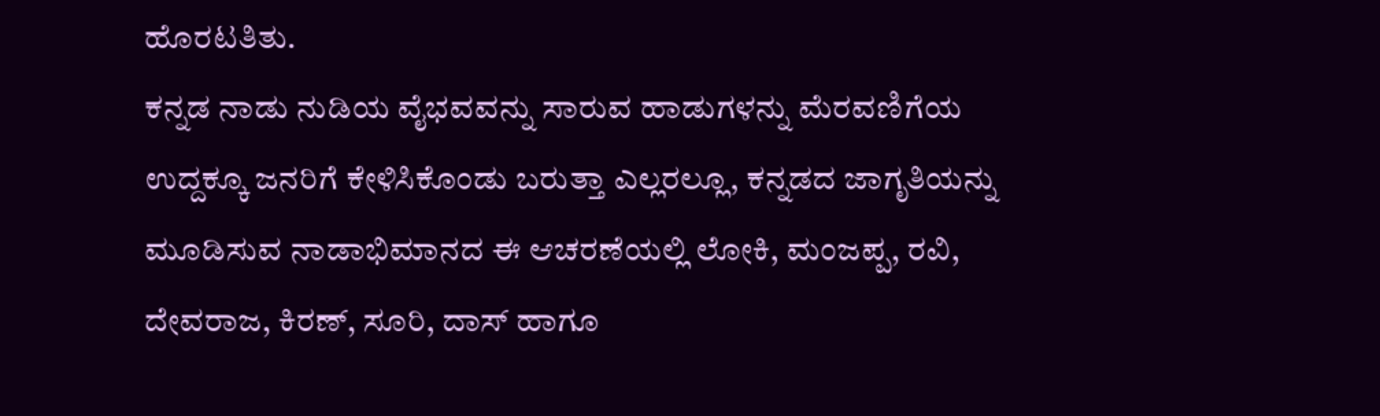ಹೊರಟತಿತು.
ಕನ್ನಡ ನಾಡು ನುಡಿಯ ವೈಭವವನ್ನು ಸಾರುವ ಹಾಡುಗಳನ್ನು ಮೆರವಣಿಗೆಯ ಉದ್ದಕ್ಕೂ ಜನರಿಗೆ ಕೇಳಿಸಿಕೊಂಡು ಬರುತ್ತಾ ಎಲ್ಲರಲ್ಲೂ, ಕನ್ನಡದ ಜಾಗೃತಿಯನ್ನು ಮೂಡಿಸುವ ನಾಡಾಭಿಮಾನದ ಈ ಆಚರಣೆಯಲ್ಲಿ ಲೋಕಿ, ಮಂಜಪ್ಪ, ರವಿ, ದೇವರಾಜ, ಕಿರಣ್, ಸೂರಿ, ದಾಸ್ ಹಾಗೂ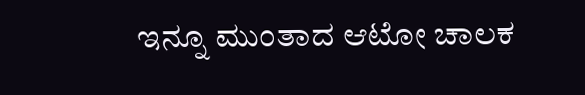ಇನ್ನೂ ಮುಂತಾದ ಆಟೋ ಚಾಲಕ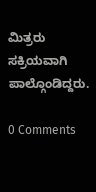ಮಿತ್ರರು ಸಕ್ರಿಯವಾಗಿ ಪಾಲ್ಗೊಂಡಿದ್ದರು.

0 Comments